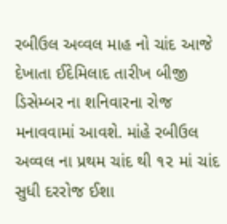રબીઉલ અવ્વલ માહ નો ચાંદ આજે દેખાતા ઈદેમિલાદ તારીખ બીજી ડિસેમ્બર ના શનિવારના રોજ મનાવવામાં આવશે. માંહે રબીઉલ અવ્વલ ના પ્રથમ ચાંદ થી ૧૨ માં ચાંદ સુધી દરરોજ ઈશા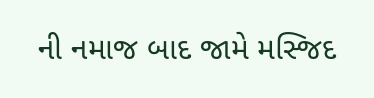ની નમાજ બાદ જામે મસ્જિદ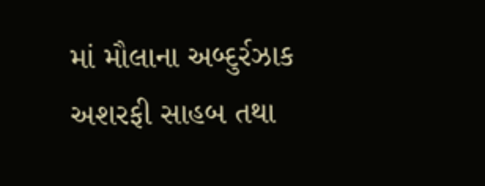માં મૌલાના અબ્દુર્રઝાક અશરફી સાહબ તથા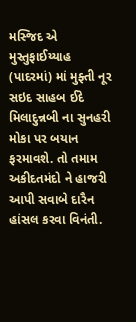મસ્જિદ એ મુસ્તુફાઈય્યાહ (પાદરમાં) માં મુફ્તી નૂર સઇદ સાહબ ઈદે મિલાદુન્નબી ના સુનહરી મોકા પર બયાન ફરમાવશે. તો તમામ અકીદતમંદો ને હાજરી આપી સવાબે દારૈન હાંસલ કરવા વિનંતી.